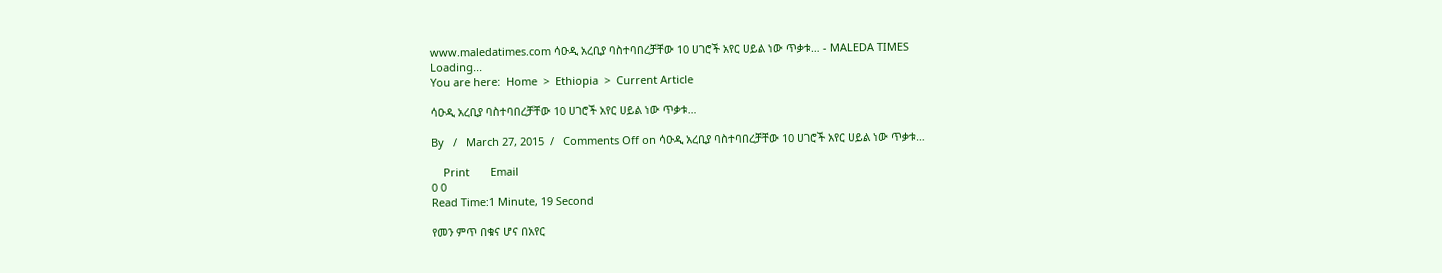www.maledatimes.com ሳዑዲ አረቢያ ባስተባበረቻቸው 10 ሀገሮች አየር ሀይል ነው ጥቃቱ… - MALEDA TIMES
Loading...
You are here:  Home  >  Ethiopia  >  Current Article

ሳዑዲ አረቢያ ባስተባበረቻቸው 10 ሀገሮች አየር ሀይል ነው ጥቃቱ…

By   /   March 27, 2015  /   Comments Off on ሳዑዲ አረቢያ ባስተባበረቻቸው 10 ሀገሮች አየር ሀይል ነው ጥቃቱ…

    Print       Email
0 0
Read Time:1 Minute, 19 Second

የመን ምጥ በቁና ሆና በአየር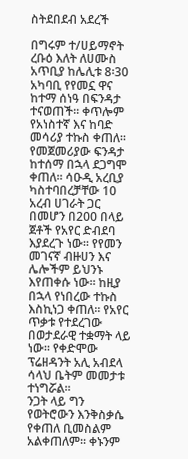ስትደበደብ አደረች

በግሩም ተ/ሀይማኖት
ረቡዕ እለት ለሀሙስ አጥቢያ ከሌሊቱ 8፡30 አካባቢ የየመኗ ዋና ከተማ ሰነዓ በፍንዳታ ተናወጠች፡፡ ቀጥሎም የአነስተኛ እና ከባድ መሳሪያ ተኩስ ቀጠለ፡፡ የመጀመሪያው ፍንዳታ ከተሰማ በኋላ ደጋግሞ ቀጠለ፡፡ ሳዑዲ አረቢያ ካስተባበረቻቸው 10 አረብ ሀገራት ጋር በመሆን በ200 በላይ ጀቶች የአየር ድብደባ እያደረጉ ነው፡፡ የየመን መገናኛ ብዙሀን እና ሌሎችም ይህንኑ እየጠቀሱ ነው፡፡ ከዚያ በኋላ የነበረው ተኩስ እስኪነጋ ቀጠለ፡፡ የአየር ጥቃቱ የተደረገው በወታደራዊ ተቋማት ላይ ነው፡፡ የቀድሞው ፕሬዘዳንት አሊ አብደላ ሳላህ ቤትም መመታቱ ተነግሯል፡፡
ንጋት ላይ ግን የወትሮውን እንቅስቃሴ የቀጠለ ቢመስልም አልቀጠለም፡፡ ቀኑንም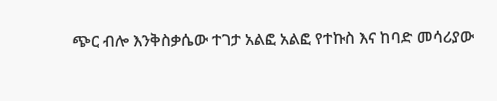ጭር ብሎ እንቅስቃሴው ተገታ አልፎ አልፎ የተኩስ እና ከባድ መሳሪያው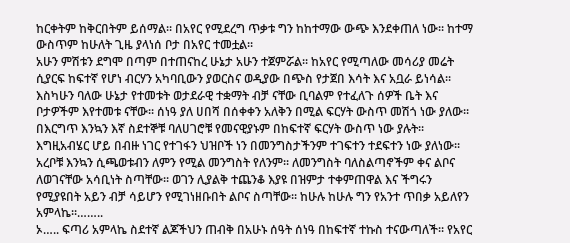ከርቀትም ከቅርበትም ይሰማል፡፡ በአየር የሚደረግ ጥቃቱ ግን ከከተማው ውጭ እንደቀጠለ ነው፡፡ ከተማ ውስጥም ከሁለት ጊዜ ያላነሰ ቦታ በአየር ተመቷል፡፡
አሁን ምሽቱን ደግሞ በጣም በተጠናከረ ሁኔታ አሁን ተጀምሯል፡፡ ከአየር የሚጣለው መሳሪያ መሬት ሲያርፍ ከፍተኛ የሆነ ብርሃን አካባቢውን ያወርስና ወዲያው በጭስ የታጀበ እሳት እና አቧራ ይነሳል፡፡ እስካሁን ባለው ሁኔታ የተመቱት ወታደራዊ ተቋማት ብቻ ናቸው ቢባልም የተፈለጉ ሰዎች ቤት እና ቦታዎችም እየተመቱ ናቸው፡፡ ሰነዓ ያለ ሀበሻ በሰቀቀን አለቅን በሚል ፍርሃት ውስጥ መሽጎ ነው ያለው፡፡ በእርግጥ እንኳን እኛ ስደተኞቹ ባለሀገሮቹ የመናዊያኑም በከፍተኛ ፍርሃት ውስጥ ነው ያሉት፡፡ እግዚአብሄር ሆይ በብዙ ነገር የተገፋን ህዝቦች ነን በመንግስታችንም ተገፍተን ተደፍተን ነው ያለነው፡፡ አረቦቹ እንኳን ሲጫወቱብን ለምን የሚል መንግስት የለንም፡፡ ለመንግስት ባለስልጣኖችም ቀና ልቦና ለወገናቸው አሳቢነት ስጣቸው፡፡ ወገን ሊያልቅ ተጨንቆ እያዩ በዝምታ ተቀምጠዋል እና ችግሩን የሚያዩበት አይን ብቻ ሳይሆን የሚገነዘቡበት ልቦና ስጣቸው፡፡ ከሁሉ ከሁሉ ግን የአንተ ጥበቃ አይለየን አምላኬ፡፡……..
ኦ….. ፍጣሪ አምላኬ ስደተኛ ልጆችህን ጠብቅ በአሁኑ ሰዓት ሰነዓ በከፍተኛ ተኩስ ተናውጣለች፡፡ የአየር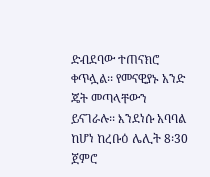ድብደባው ተጠናክሮ ቀጥሏል፡፡ የመናዊያኑ አንድ ጄት መጣላቸውን ይናገራሉ፡፡ እንደነሱ አባባል ከሆነ ከረቡዕ ሌሊት 8፡30 ጀምሮ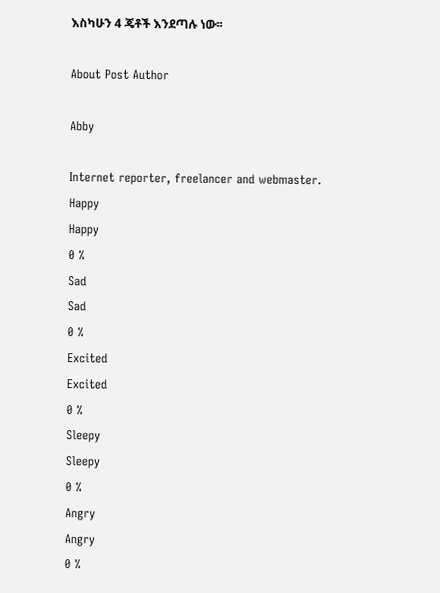እስካሁን 4 ጄቶች እንደጣሉ ነው፡፡

About Post Author

Abby

Internet reporter, freelancer and webmaster.
Happy
Happy
0 %
Sad
Sad
0 %
Excited
Excited
0 %
Sleepy
Sleepy
0 %
Angry
Angry
0 %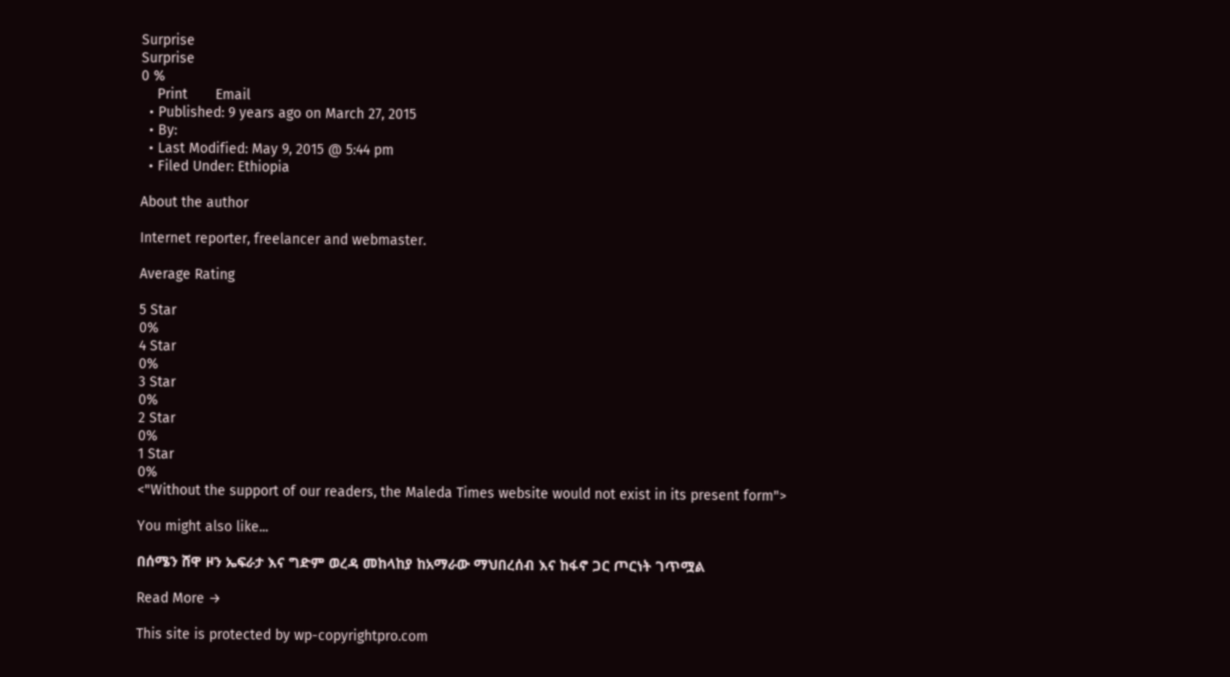Surprise
Surprise
0 %
    Print       Email
  • Published: 9 years ago on March 27, 2015
  • By:
  • Last Modified: May 9, 2015 @ 5:44 pm
  • Filed Under: Ethiopia

About the author

Internet reporter, freelancer and webmaster.

Average Rating

5 Star
0%
4 Star
0%
3 Star
0%
2 Star
0%
1 Star
0%
<"Without the support of our readers, the Maleda Times website would not exist in its present form">

You might also like...

በሰሜን ሸዋ ዞን ኤፍራታ እና ግድም ወረዳ መከላከያ ከአማራው ማህበረሰብ እና ከፋኖ ጋር ጦርነት ገጥሟል

Read More →

This site is protected by wp-copyrightpro.com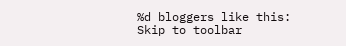%d bloggers like this:
Skip to toolbar